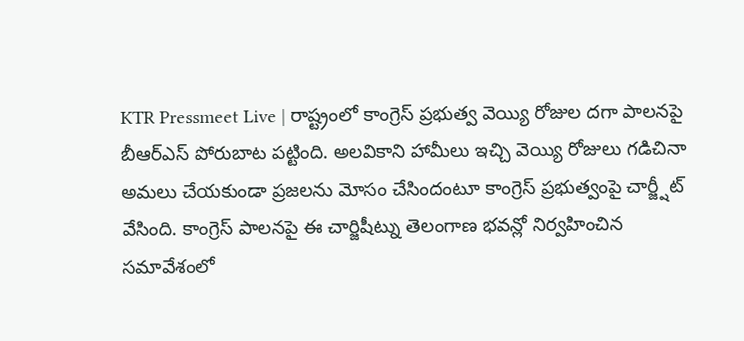KTR Pressmeet Live | రాష్ట్రంలో కాంగ్రెస్ ప్రభుత్వ వెయ్యి రోజుల దగా పాలనపై బీఆర్ఎస్ పోరుబాట పట్టింది. అలవికాని హామీలు ఇచ్చి వెయ్యి రోజులు గడిచినా అమలు చేయకుండా ప్రజలను మోసం చేసిందంటూ కాంగ్రెస్ ప్రభుత్వంపై చార్జ్షీట్ వేసింది. కాంగ్రెస్ పాలనపై ఈ చార్జిషీట్ను తెలంగాణ భవన్లో నిర్వహించిన సమావేశంలో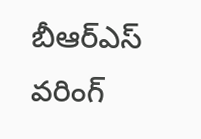బీఆర్ఎస్ వరింగ్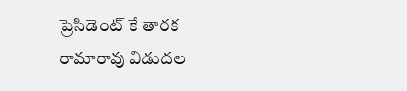ప్రెసిడెంట్ కే తారక రామారావు విడుదల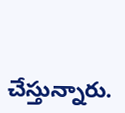చేస్తున్నారు.